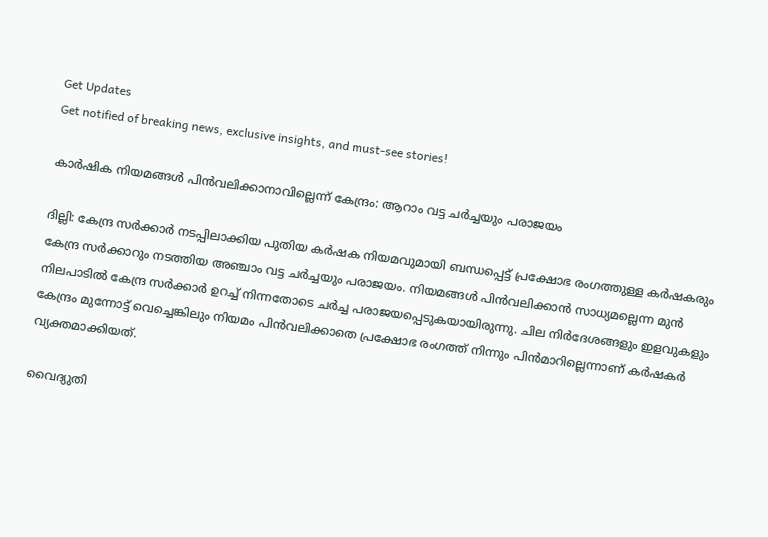Get Updates
Get notified of breaking news, exclusive insights, and must-see stories!

കാര്‍ഷിക നിയമങ്ങള്‍ പിന്‍വലിക്കാനാവില്ലെന്ന് കേന്ദ്രം: ആറാം വട്ട ചര്‍ച്ചയും പരാജയം

ദില്ലി: കേന്ദ്ര സര്‍ക്കാര്‍ നടപ്പിലാക്കിയ പുതിയ കര്‍ഷക നിയമവുമായി ബന്ധപ്പെട്ട് പ്രക്ഷോഭ രംഗത്തുള്ള കര്‍ഷകരും കേന്ദ്ര സര്‍ക്കാറും നടത്തിയ അഞ്ചാം വട്ട ചര്‍ച്ചയും പരാജയം. നിയമങ്ങള്‍ പിന്‍വലിക്കാന്‍ സാധ്യമല്ലെന്ന മുന്‍ നിലപാടില്‍ കേന്ദ്ര സര്‍ക്കാര്‍ ഉറച്ച് നിന്നതോടെ ചര്‍ച്ച പരാജയപ്പെടുകയായിരുന്നു. ചില നിര്‍ദേശങ്ങളും ഇളവുകളും കേന്ദ്രം മുന്നോട്ട് വെച്ചെങ്കിലും നിയമം പിന്‍വലിക്കാതെ പ്രക്ഷോഭ രംഗത്ത് നിന്നും പിന്‍മാറില്ലെന്നാണ് കര്‍ഷകര്‍ വ്യക്തമാക്കിയത്.

വൈദ്യുതി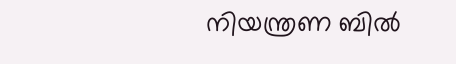നിയന്ത്രണ ബിൽ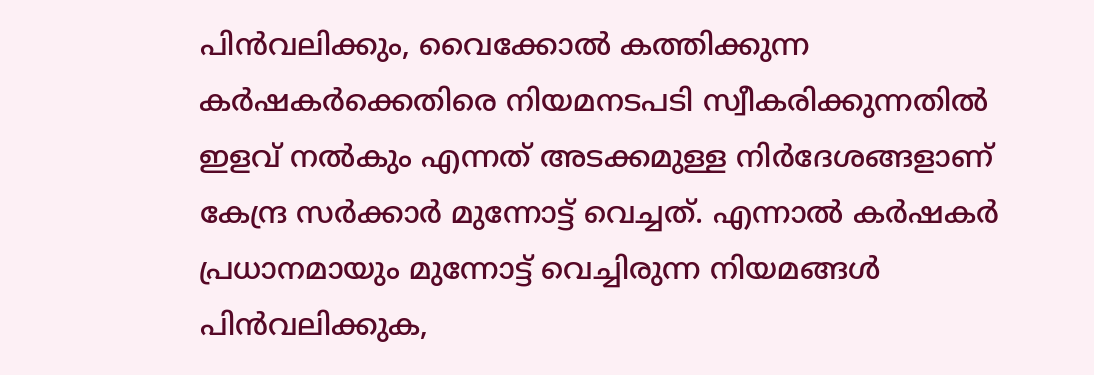പിൻവലിക്കും, വൈക്കോൽ കത്തിക്കുന്ന കർഷകർക്കെതിരെ നിയമനടപടി സ്വീകരിക്കുന്നതിൽ ഇളവ് നല്‍കും എന്നത് അടക്കമുള്ള നിര്‍ദേശങ്ങളാണ് കേന്ദ്ര സര്‍ക്കാര്‍ മുന്നോട്ട് വെച്ചത്. എന്നാല്‍ കര്‍ഷകര്‍ പ്രധാനമായും മുന്നോട്ട് വെച്ചിരുന്ന നിയമങ്ങള്‍ പിന്‍വലിക്കുക,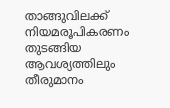താങ്ങുവിലക്ക് നിയമരൂപികരണം തുടങ്ങിയ ആവശ്യത്തിലും തീരുമാനം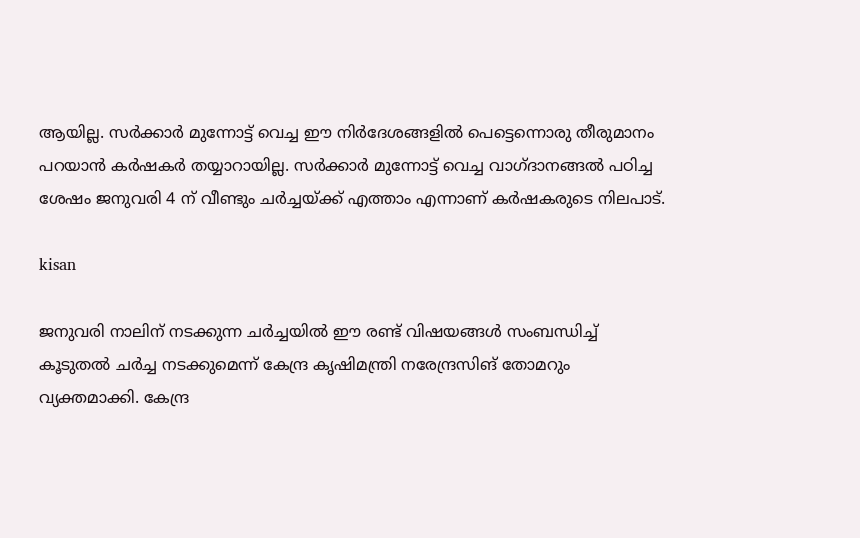ആയില്ല. സര്‍ക്കാര്‍ മുന്നോട്ട് വെച്ച ഈ നിര്‍ദേശങ്ങളില്‍ പെട്ടെന്നൊരു തീരുമാനം പറയാന്‍ കര്‍ഷകര്‍ തയ്യാറായില്ല. സര്‍ക്കാര്‍ മുന്നോട്ട് വെച്ച വാഗ്ദാനങ്ങല്‍ പഠിച്ച ശേഷം ജനുവരി 4 ന് വീണ്ടും ചര്‍ച്ചയ്ക്ക് എത്താം എന്നാണ് കര്‍ഷകരുടെ നിലപാട്.

kisan

ജനുവരി നാലിന് നടക്കുന്ന ചര്‍ച്ചയില്‍ ഈ രണ്ട് വിഷയങ്ങള്‍ സംബന്ധിച്ച് കൂടുതല്‍ ചര്‍ച്ച നടക്കുമെന്ന് കേന്ദ്ര കൃഷിമന്ത്രി നരേന്ദ്രസിങ് തോമറും വ്യക്തമാക്കി. കേന്ദ്ര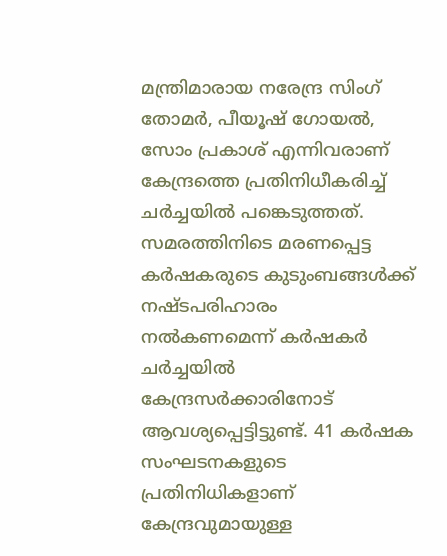മന്ത്രിമാരായ നരേന്ദ്ര സിംഗ് തോമര്‍, പീയൂഷ് ഗോയൽ, സോം പ്രകാശ് എന്നിവരാണ് കേന്ദ്രത്തെ പ്രതിനിധീകരിച്ച് ചര്‍ച്ചയില്‍ പങ്കെടുത്തത്. സമരത്തിനിടെ മരണപ്പെട്ട കര്‍ഷകരുടെ കുടുംബങ്ങള്‍ക്ക് നഷ്ടപരിഹാരം നല്‍കണമെന്ന് കര്‍ഷകര്‍ ചര്‍ച്ചയില്‍ കേന്ദ്രസര്‍ക്കാരിനോട് ആവശ്യപ്പെട്ടിട്ടുണ്ട്. 41 കര്‍ഷക സംഘടനകളുടെ പ്രതിനിധികളാണ് കേന്ദ്രവുമായുള്ള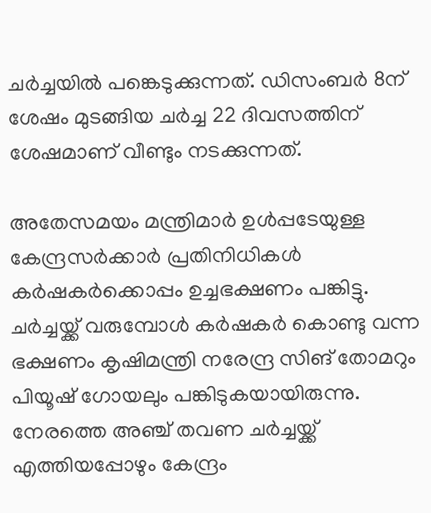ചര്‍ച്ചയില്‍ പങ്കെടുക്കുന്നത്. ഡിസംബര്‍ 8ന് ശേഷം മുടങ്ങിയ ചര്‍ച്ച 22 ദിവസത്തിന് ശേഷമാണ് വീണ്ടും നടക്കുന്നത്.

അതേസമയം മന്ത്രിമാര്‍ ഉള്‍പ്പടേയുള്ള കേന്ദ്രസര്‍ക്കാര്‍ പ്രതിനിധികള്‍ കര്‍ഷകര്‍ക്കൊപ്പം ഉച്ചഭക്ഷണം പങ്കിട്ടു. ചര്‍ച്ചയ്ക്ക് വരുമ്പോള്‍ കര്‍ഷകര്‍ കൊണ്ടു വന്ന ഭക്ഷണം കൃഷിമന്ത്രി നരേന്ദ്ര സിങ് തോമറും പിയൂഷ് ഗോയലും പങ്കിടുകയായിരുന്നു. നേരത്തെ അഞ്ച് തവണ ചര്‍ച്ചയ്ക്ക് എത്തിയപ്പോഴും കേന്ദ്രം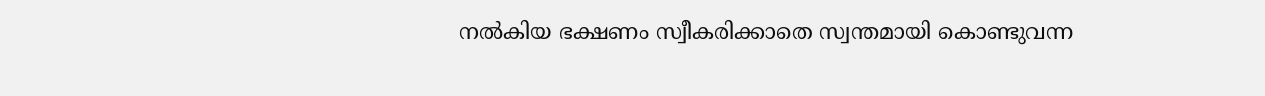നല്‍കിയ ഭക്ഷണം സ്വീകരിക്കാതെ സ്വന്തമായി കൊണ്ടുവന്ന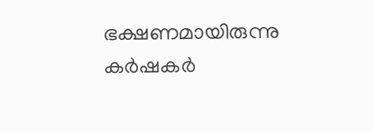ഭക്ഷണമായിരുന്നു കര്‍ഷകര്‍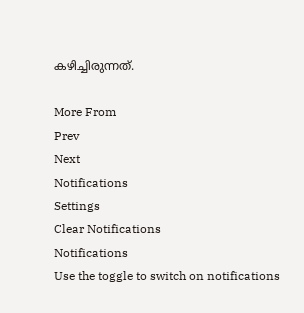കഴിച്ചിരുന്നത്.

More From
Prev
Next
Notifications
Settings
Clear Notifications
Notifications
Use the toggle to switch on notifications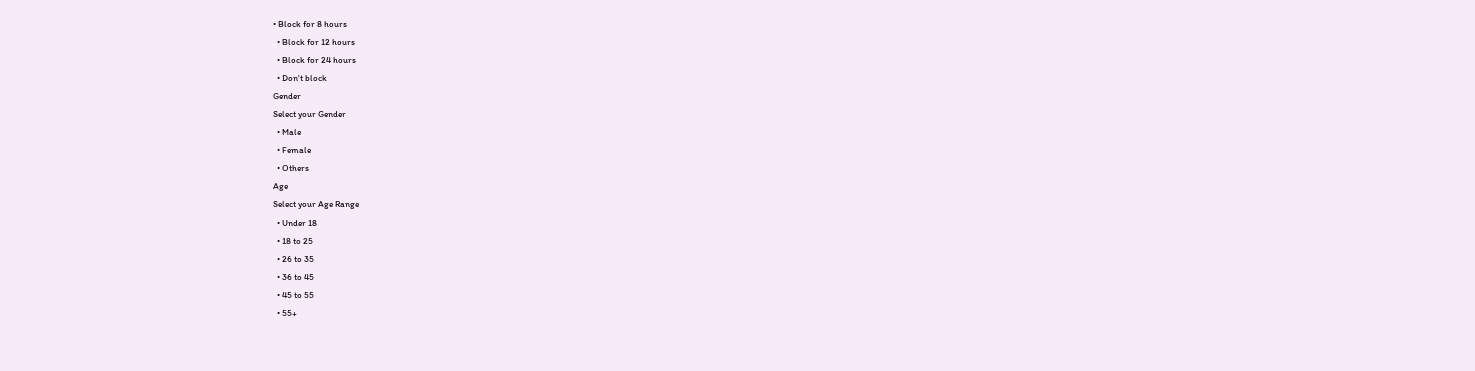• Block for 8 hours
  • Block for 12 hours
  • Block for 24 hours
  • Don't block
Gender
Select your Gender
  • Male
  • Female
  • Others
Age
Select your Age Range
  • Under 18
  • 18 to 25
  • 26 to 35
  • 36 to 45
  • 45 to 55
  • 55+